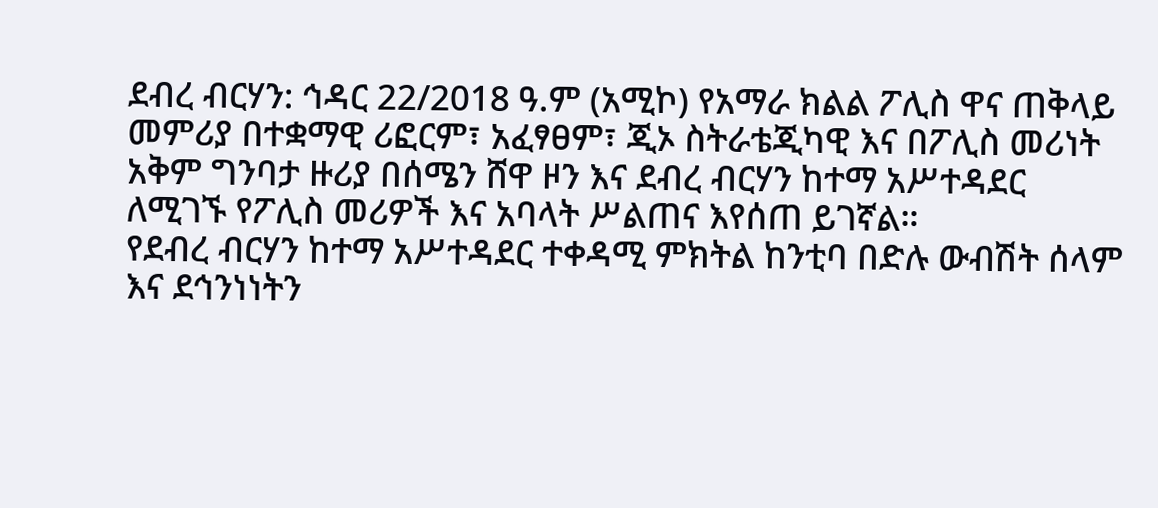ደብረ ብርሃን: ኅዳር 22/2018 ዓ.ም (አሚኮ) የአማራ ክልል ፖሊስ ዋና ጠቅላይ መምሪያ በተቋማዊ ሪፎርም፣ አፈፃፀም፣ ጂኦ ስትራቴጂካዊ እና በፖሊስ መሪነት አቅም ግንባታ ዙሪያ በሰሜን ሸዋ ዞን እና ደብረ ብርሃን ከተማ አሥተዳደር ለሚገኙ የፖሊስ መሪዎች እና አባላት ሥልጠና እየሰጠ ይገኛል።
የደብረ ብርሃን ከተማ አሥተዳደር ተቀዳሚ ምክትል ከንቲባ በድሉ ውብሽት ሰላም እና ደኅንነነትን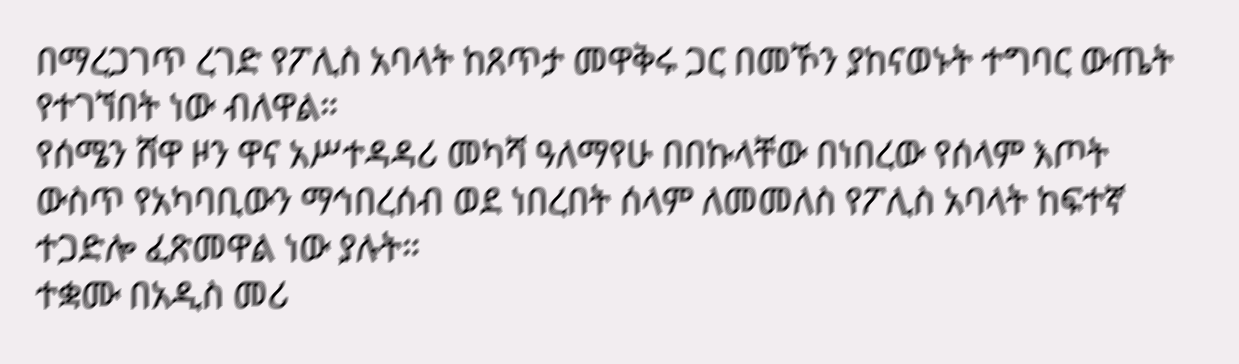በማረጋገጥ ረገድ የፖሊስ አባላት ከጸጥታ መዋቅሩ ጋር በመኾን ያከናወኑት ተግባር ውጤት የተገኘበት ነው ብለዋል።
የሰሜን ሸዋ ዞን ዋና አሥተዳዳሪ መካሻ ዓለማየሁ በበኩላቸው በነበረው የሰላም እጦት ውስጥ የአካባቢውን ማኅበረሰብ ወደ ነበረበት ሰላም ለመመለስ የፖሊስ አባላት ከፍተኛ ተጋድሎ ፈጽመዋል ነው ያሉት።
ተቋሙ በአዲስ መሪ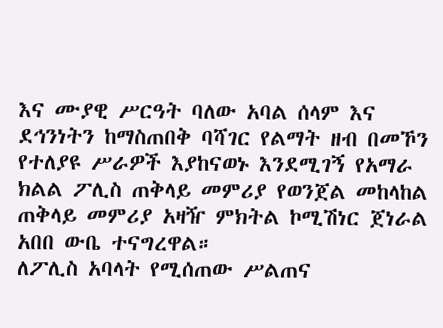እና ሙያዊ ሥርዓት ባለው አባል ሰላም እና ደኅንነትን ከማስጠበቅ ባሻገር የልማት ዘብ በመኾን የተለያዩ ሥራዎች እያከናወኑ እንደሚገኝ የአማራ ክልል ፖሊስ ጠቅላይ መምሪያ የወንጀል መከላከል ጠቅላይ መምሪያ አዛዥ ምክትል ኮሚሽነር ጀነራል አበበ ውቤ ተናግረዋል።
ለፖሊስ አባላት የሚሰጠው ሥልጠና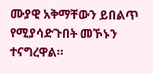ሙያዊ አቅማቸውን ይበልጥ የሚያሳድጉበት መኾኑን ተናግረዋል።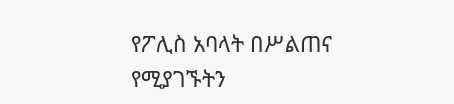የፖሊስ አባላት በሥልጠና የሚያገኙትን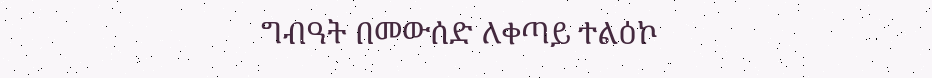ግብዓት በመውሰድ ለቀጣይ ተልዕኮ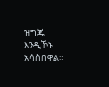ዝግጁ እንዲኾኑ አሳስበዋል።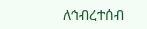ለኅብረተሰብ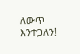ለውጥ እንተጋለን!